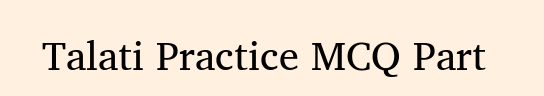Talati Practice MCQ Part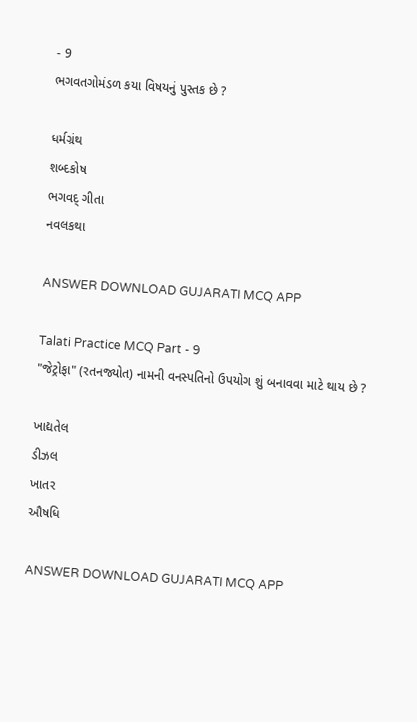- 9
ભગવતગોમંડળ કયા વિષયનું પુસ્તક છે ?

ધર્મગ્રંથ
શબ્દકોષ
ભગવદ્ ગીતા
નવલકથા

ANSWER DOWNLOAD GUJARATI MCQ APP

Talati Practice MCQ Part - 9
"જેટ્રોફા" (રતનજ્યોત) નામની વનસ્પતિનો ઉપયોગ શું બનાવવા માટે થાય છે ?

ખાદ્યતેલ
ડીઝલ
ખાતર
ઔષધિ

ANSWER DOWNLOAD GUJARATI MCQ APP